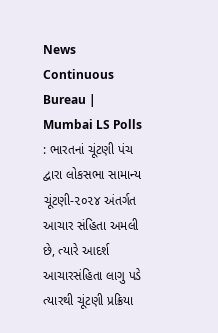News Continuous Bureau | Mumbai LS Polls : ભારતનાં ચૂંટણી પંચ દ્વારા લોકસભા સામાન્ય ચૂંટણી-૨૦૨૪ અંતર્ગત આચાર સંહિતા અમલી છે, ત્યારે આદર્શ આચારસંહિતા લાગુ પડે ત્યારથી ચૂંટણી પ્રક્રિયા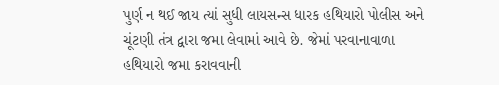પુર્ણ ન થઈ જાય ત્યાં સુધી લાયસન્સ ધારક હથિયારો પોલીસ અને ચૂંટણી તંત્ર દ્વારા જમા લેવામાં આવે છે. જેમાં પરવાનાવાળા હથિયારો જમા કરાવવાની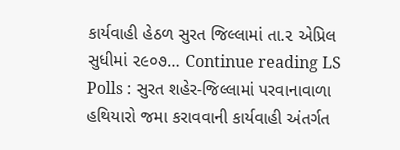કાર્યવાહી હેઠળ સુરત જિલ્લામાં તા.૨ એપ્રિલ સુધીમાં ૨૯૦૭… Continue reading LS Polls : સુરત શહેર-જિલ્લામાં પરવાનાવાળા હથિયારો જમા કરાવવાની કાર્યવાહી અંતર્ગત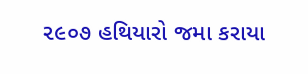૨૯૦૭ હથિયારો જમા કરાયા